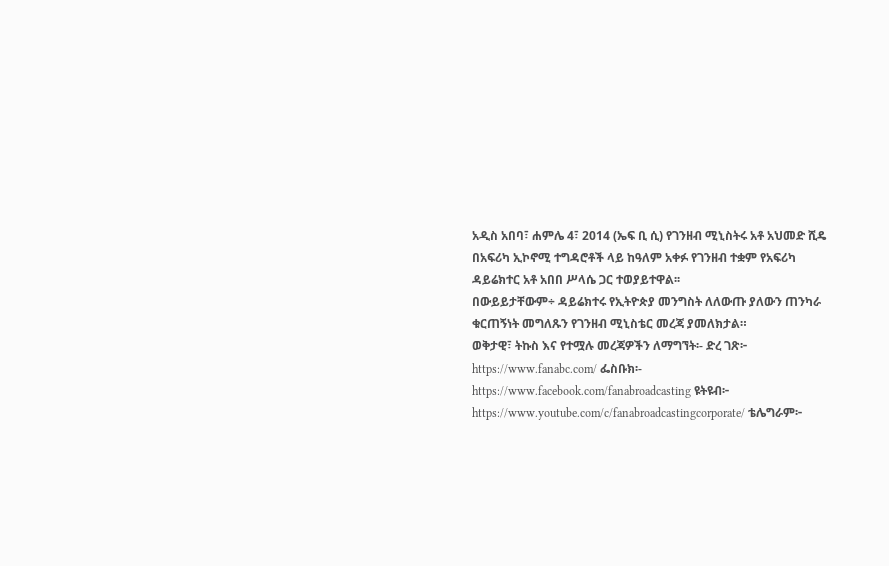አዲስ አበባ፣ ሐምሌ 4፣ 2014 (ኤፍ ቢ ሲ) የገንዘብ ሚኒስትሩ አቶ አህመድ ሺዴ በአፍሪካ ኢኮኖሚ ተግዳሮቶች ላይ ከዓለም አቀፉ የገንዘብ ተቋም የአፍሪካ ዳይሬክተር አቶ አበበ ሥላሴ ጋር ተወያይተዋል፡፡
በውይይታቸውም÷ ዳይሬክተሩ የኢትዮጵያ መንግስት ለለውጡ ያለውን ጠንካራ ቁርጠኝነት መግለጹን የገንዘብ ሚኒስቴር መረጃ ያመለክታል።
ወቅታዊ፣ ትኩስ እና የተሟሉ መረጃዎችን ለማግኘት፡- ድረ ገጽ፦ https://www.fanabc.com/ ፌስቡክ፡- https://www.facebook.com/fanabroadcasting ዩትዩብ፦ https://www.youtube.com/c/fanabroadcastingcorporate/ ቴሌግራም፦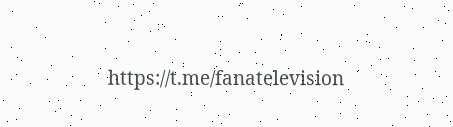https://t.me/fanatelevision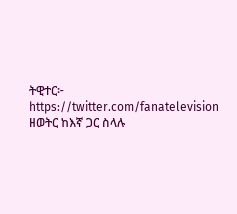ትዊተር፦ https://twitter.com/fanatelevision
ዘወትር ከእኛ ጋር ስላሉ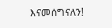እናመሰግናለን!